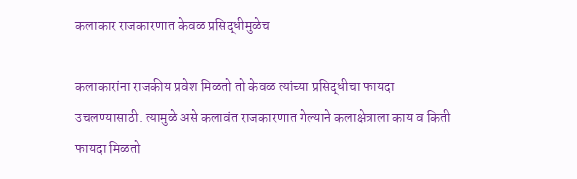कलाकार राजकारणात केवळ प्रसिद्धीमुळेच

कलाकारांना राजकीय प्रवेश मिळतो तो केवळ त्यांच्या प्रसिद्धीचा फायदा उचलण्यासाठी. त्यामुळे असे कलावंत राजकारणात गेल्याने कलाक्षेत्राला काय व किती फायदा मिळतो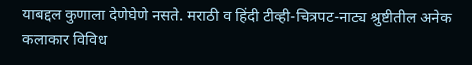याबद्दल कुणाला देणेघेणे नसते. मराठी व हिंदी टीव्ही-चित्रपट-नाट्य श्रुष्टीतील अनेक कलाकार विविध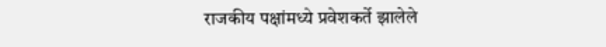राजकीय पक्षांमध्ये प्रवेशकर्ते झालेले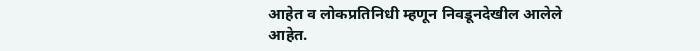आहेत व लोकप्रतिनिधी म्हणून निवडूनदेखील आलेले आहेत.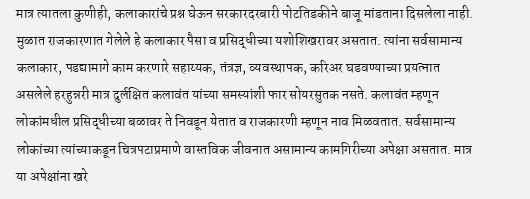मात्र त्यातला कुणीही, कलाकारांचे प्रश्न घेऊन सरकारदरबारी पोटतिडकीने बाजू मांडताना दिसलेला नाही. मुळात राजकारणात गेलेले हे कलाकार पैसा व प्रसिद्धीच्या यशोशिखरावर असतात. त्यांना सर्वसामान्य कलाकार, पडद्यामागे काम करणारे सहाय्यक, तंत्रज्ञ, व्यवस्थापक, करिअर घडवण्याच्या प्रयत्नात असलेले हरहुन्नरी मात्र दुर्लक्षित कलावंत यांच्या समस्यांशी फार सोयरसुतक नसते. कलावंत म्हणून लोकांमधील प्रसिद्धीच्या बळावर ते निवडून येतात व राजकारणी म्हणून नाव मिळवतात. सर्वसामान्य लोकांच्या त्यांच्याकडून चित्रपटाप्रमाणे वास्तविक जीवनात असामान्य कामगिरीच्या अपेक्षा असतात. मात्र या अपेक्षांना खरे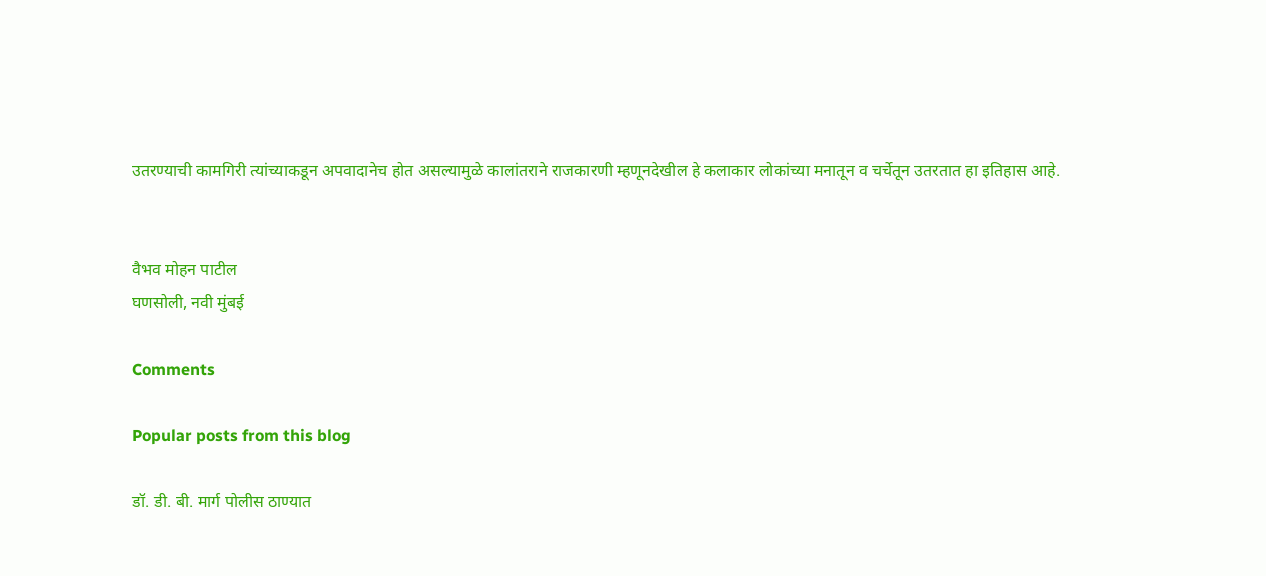उतरण्याची कामगिरी त्यांच्याकडून अपवादानेच होत असल्यामुळे कालांतराने राजकारणी म्हणूनदेखील हे कलाकार लोकांच्या मनातून व चर्चेतून उतरतात हा इतिहास आहे.


वैभव मोहन पाटील
घणसोली, नवी मुंबई

Comments

Popular posts from this blog

डॉ. डी. बी. मार्ग पोलीस ठाण्यात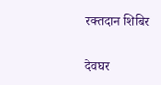रक्तदान शिबिर

देवघर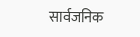सार्वजनिक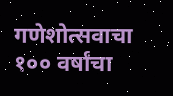गणेशोत्सवाचा १०० वर्षांचा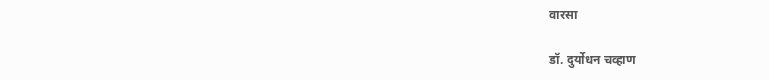वारसा

डॉ. दुर्योधन चव्हाण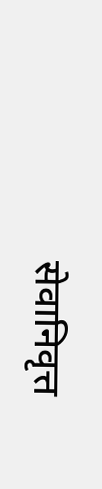सेवानिवृत्त